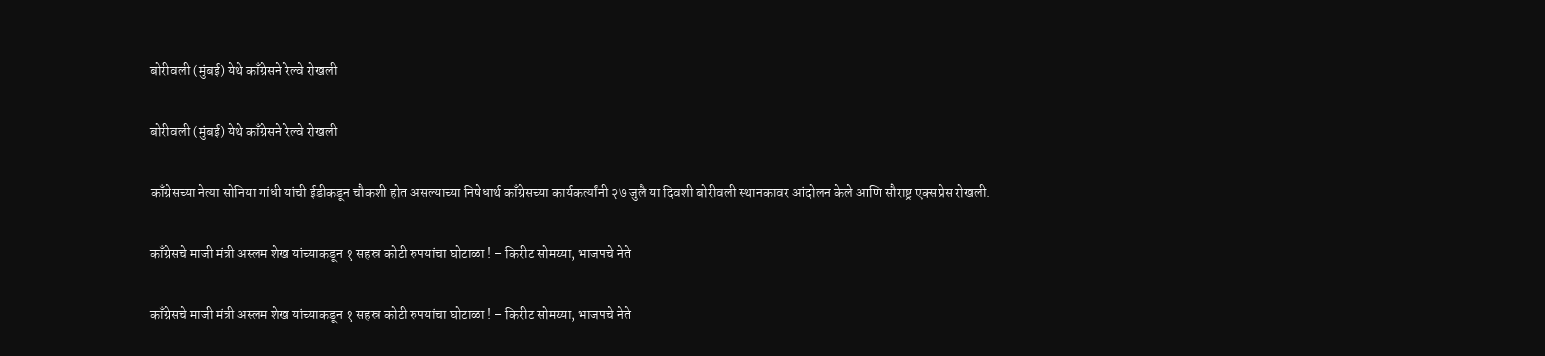बोरीवली (मुंबई) येथे काँग्रेसने रेल्वे रोखली

बोरीवली (मुंबई) येथे काँग्रेसने रेल्वे रोखली

काँग्रेसच्या नेत्या सोनिया गांधी यांची ईडीकडून चौकशी होत असल्याच्या निषेधार्थ काँग्रेसच्या कार्यकर्त्यांनी २७ जुलै या दिवशी बोरीवली स्थानकावर आंदोलन केले आणि सौराष्ट्र एक्सप्रेस रोखली.

काँग्रेसचे माजी मंत्री अस्लम शेख यांच्याकडून १ सहस्र कोटी रुपयांचा घोटाळा ! – किरीट सोमय्या, भाजपचे नेते

काँग्रेसचे माजी मंत्री अस्लम शेख यांच्याकडून १ सहस्र कोटी रुपयांचा घोटाळा ! – किरीट सोमय्या, भाजपचे नेते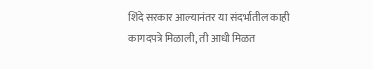शिंदे सरकार आल्यानंतर या संदर्भातील काही कागदपत्रे मिळाली, ती आधी मिळत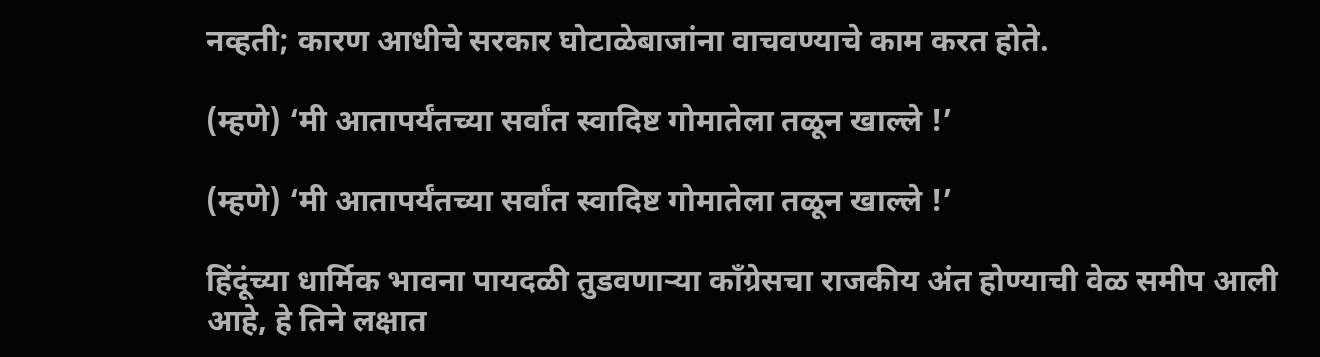नव्हती; कारण आधीचे सरकार घोटाळेबाजांना वाचवण्याचे काम करत होते.

(म्हणे) ‘मी आतापर्यंतच्या सर्वांत स्वादिष्ट गोमातेला तळून खाल्ले !’

(म्हणे) ‘मी आतापर्यंतच्या सर्वांत स्वादिष्ट गोमातेला तळून खाल्ले !’

हिंदूंच्या धार्मिक भावना पायदळी तुडवणार्‍या काँग्रेसचा राजकीय अंत होण्याची वेळ समीप आली आहे, हे तिने लक्षात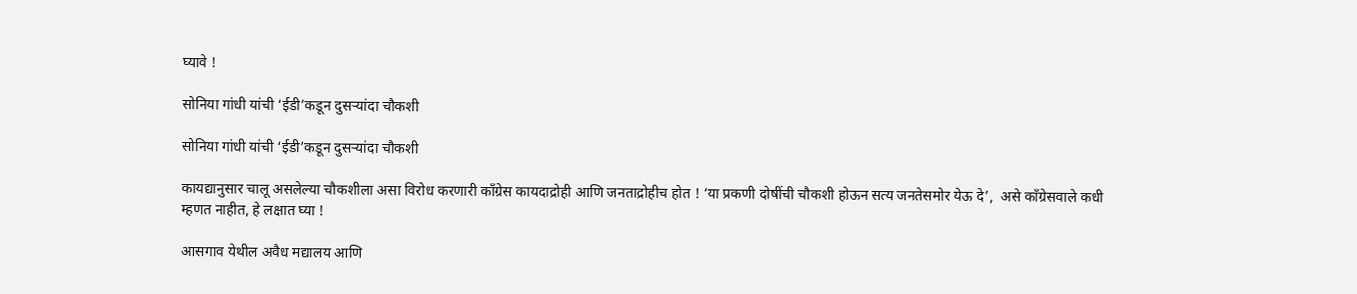घ्यावे !

सोनिया गांधी यांची ‘ईडी’कडून दुसर्‍यांदा चौकशी

सोनिया गांधी यांची ‘ईडी’कडून दुसर्‍यांदा चौकशी

कायद्यानुसार चालू असलेल्या चौकशीला असा विरोध करणारी काँग्रेस कायदाद्रोही आणि जनताद्रोहीच होत ! ‘या प्रकणी दोषींची चौकशी होऊन सत्य जनतेसमोर येऊ दे’,  असे काँग्रेसवाले कधी म्हणत नाहीत, हे लक्षात घ्या !

आसगाव येथील अवैध मद्यालय आणि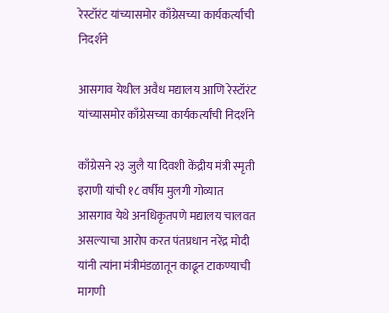रेस्टॉरंट यांच्यासमोर काँग्रेसच्या कार्यकर्त्यांची निदर्शने

आसगाव येथील अवैध मद्यालय आणि रेस्टॉरंट यांच्यासमोर काँग्रेसच्या कार्यकर्त्यांची निदर्शने

काँग्रेसने २३ जुलै या दिवशी केंद्रीय मंत्री स्मृती इराणी यांची १८ वर्षीय मुलगी गोव्यात आसगाव येथे अनधिकृतपणे मद्यालय चालवत असल्याचा आरोप करत पंतप्रधान नरेंद्र मोदी यांनी त्यांना मंत्रीमंडळातून काढून टाकण्याची मागणी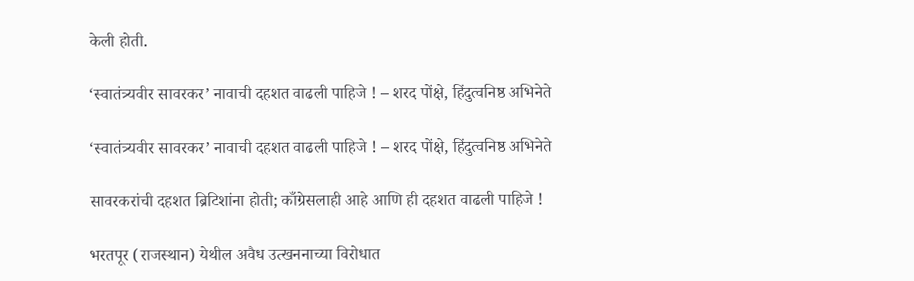केली होती.

‘स्वातंत्र्यवीर सावरकर’ नावाची दहशत वाढली पाहिजे ! – शरद पोंक्षे, हिंदुत्वनिष्ठ अभिनेते

‘स्वातंत्र्यवीर सावरकर’ नावाची दहशत वाढली पाहिजे ! – शरद पोंक्षे, हिंदुत्वनिष्ठ अभिनेते

सावरकरांची दहशत ब्रिटिशांना होती; काँग्रेसलाही आहे आणि ही दहशत वाढली पाहिजे !

भरतपूर (राजस्थान) येथील अवैध उत्खननाच्या विरोधात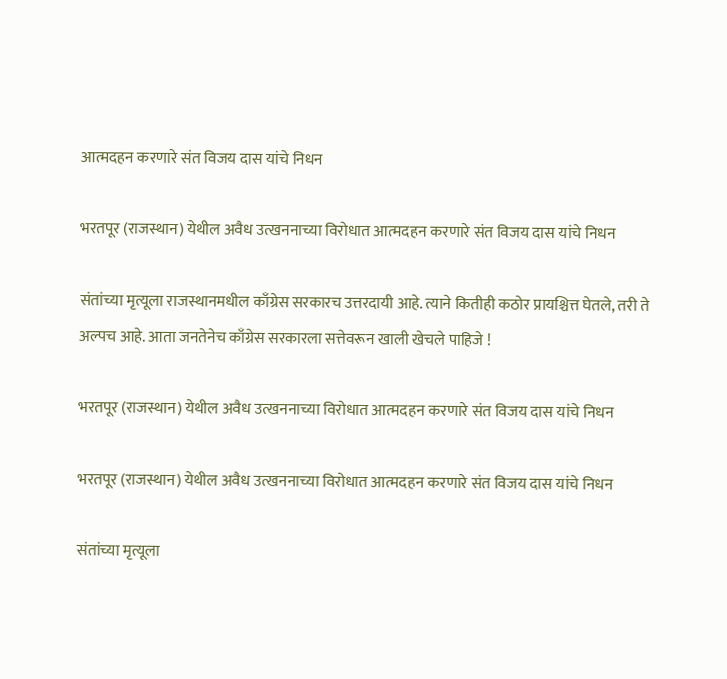आत्मदहन करणारे संत विजय दास यांचे निधन

भरतपूर (राजस्थान) येथील अवैध उत्खननाच्या विरोधात आत्मदहन करणारे संत विजय दास यांचे निधन

संतांच्या मृत्यूला राजस्थानमधील काँग्रेस सरकारच उत्तरदायी आहे. त्याने कितीही कठोर प्रायश्चित्त घेतले, तरी ते अल्पच आहे. आता जनतेनेच काँग्रेस सरकारला सत्तेवरून खाली खेचले पाहिजे !

भरतपूर (राजस्थान) येथील अवैध उत्खननाच्या विरोधात आत्मदहन करणारे संत विजय दास यांचे निधन

भरतपूर (राजस्थान) येथील अवैध उत्खननाच्या विरोधात आत्मदहन करणारे संत विजय दास यांचे निधन

संतांच्या मृत्यूला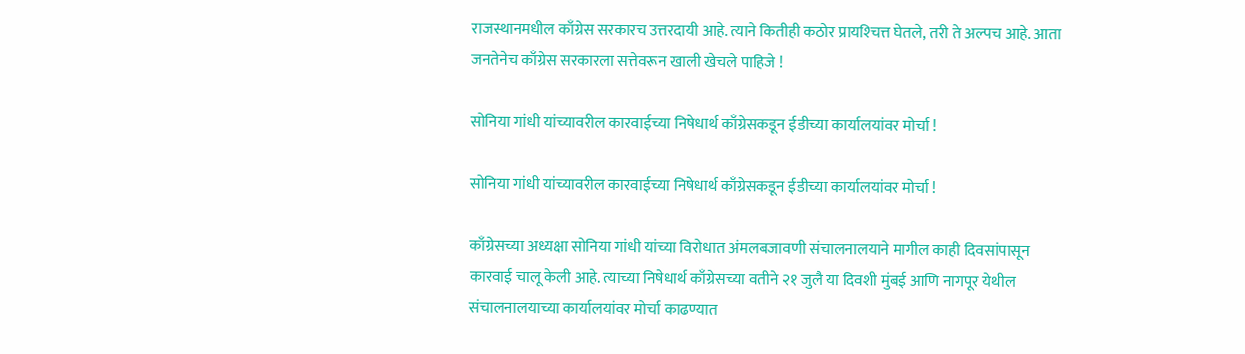राजस्थानमधील काँग्रेस सरकारच उत्तरदायी आहे. त्याने कितीही कठोर प्रायश्‍चित्त घेतले, तरी ते अल्पच आहे. आता जनतेनेच काँग्रेस सरकारला सत्तेवरून खाली खेचले पाहिजे !

सोनिया गांधी यांच्यावरील कारवाईच्या निषेधार्थ काँग्रेसकडून ईडीच्या कार्यालयांवर मोर्चा !

सोनिया गांधी यांच्यावरील कारवाईच्या निषेधार्थ काँग्रेसकडून ईडीच्या कार्यालयांवर मोर्चा !

काँग्रेसच्या अध्यक्षा सोनिया गांधी यांच्या विरोधात अंमलबजावणी संचालनालयाने मागील काही दिवसांपासून कारवाई चालू केली आहे. त्याच्या निषेधार्थ काँग्रेसच्या वतीने २१ जुलै या दिवशी मुंबई आणि नागपूर येथील संचालनालयाच्या कार्यालयांवर मोर्चा काढण्यात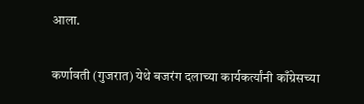आला.

कर्णावती (गुजरात) येथे बजरंग दलाच्या कार्यकर्त्यांनी काँग्रेसच्या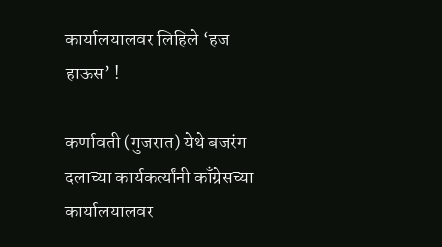कार्यालयालवर लिहिले ‘हज हाऊस’ !

कर्णावती (गुजरात) येथे बजरंग दलाच्या कार्यकर्त्यांनी काँग्रेसच्या कार्यालयालवर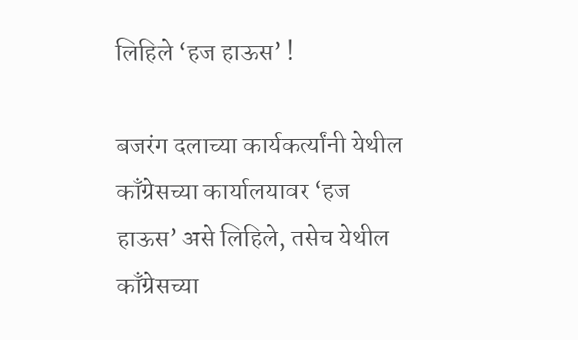लिहिले ‘हज हाऊस’ !

बजरंग दलाच्या कार्यकर्त्यांनी येथील काँग्रेसच्या कार्यालयावर ‘हज हाऊस’ असे लिहिले, तसेच येथील काँग्रेसच्या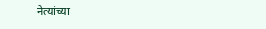नेत्यांच्या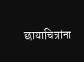छायाचित्रांना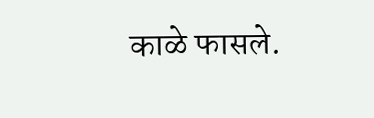काळे फासले.